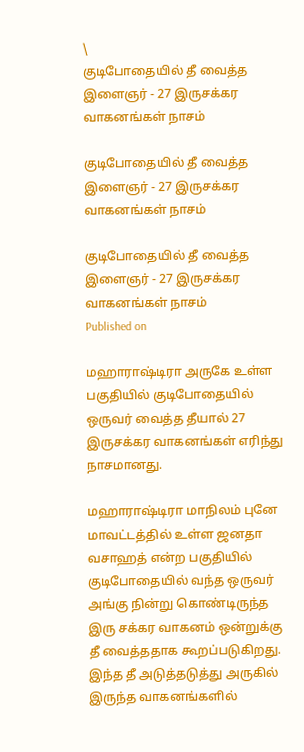\
குடிபோதையில் தீ வைத்த இளைஞர் - 27 இருசக்கர வாகனங்கள் நாசம்

குடிபோதையில் தீ வைத்த இளைஞர் - 27 இருசக்கர வாகனங்கள் நாசம்

குடிபோதையில் தீ வைத்த இளைஞர் - 27 இருசக்கர வாகனங்கள் நாசம்
Published on

மஹாராஷ்டிரா அருகே உள்ள பகுதியில் குடிபோதையில் ஒருவர் வைத்த தீயால் 27 இருசக்கர வாகனங்கள் எரிந்து நாசமானது.

மஹாராஷ்டிரா மாநிலம் புனே மாவட்டத்தில் உள்ள ஜனதா வசாஹத் என்ற பகுதியில் குடிபோதையில் வந்த ஒருவர் அங்கு நின்று கொண்டிருந்த இரு சக்கர வாகனம் ஒன்றுக்கு தீ வைத்ததாக கூறப்படுகிறது. இந்த தீ அடுத்தடுத்து அருகில் இருந்த வாகனங்களில்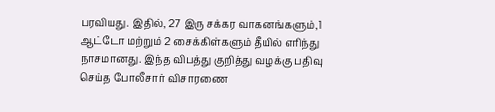பரவியது. இதில், 27 இரு சக்கர வாகனங்களும்,1 ஆட்டோ மற்றும் 2 சைக்கிள்களும் தீயில் எரிந்து நாசமானது. இந்த விபத்து குறித்து வழக்கு பதிவு செய்த போலீசார் விசாரணை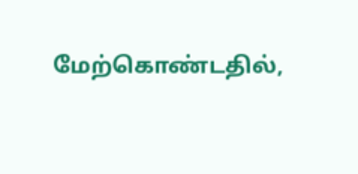மேற்கொண்டதில்,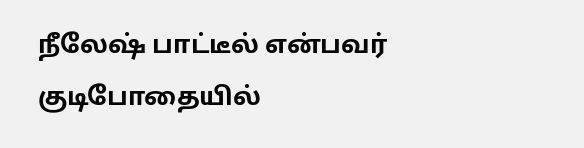நீலேஷ் பாட்டீல் என்பவர் குடிபோதையில்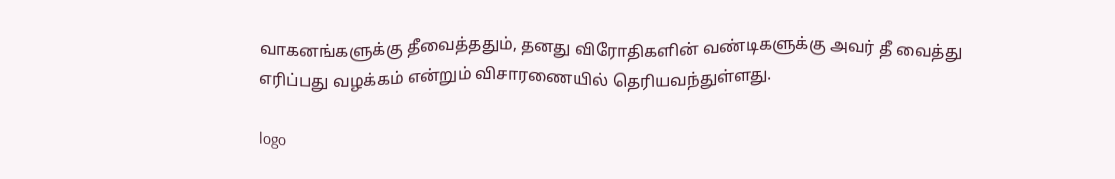வாகனங்களுக்கு தீவைத்ததும், தனது விரோதிகளின் வண்டிகளுக்கு அவர் தீ வைத்து எரிப்பது வழக்கம் என்றும் விசாரணையில் தெரியவந்துள்ளது.

logo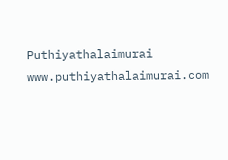Puthiyathalaimurai
www.puthiyathalaimurai.com